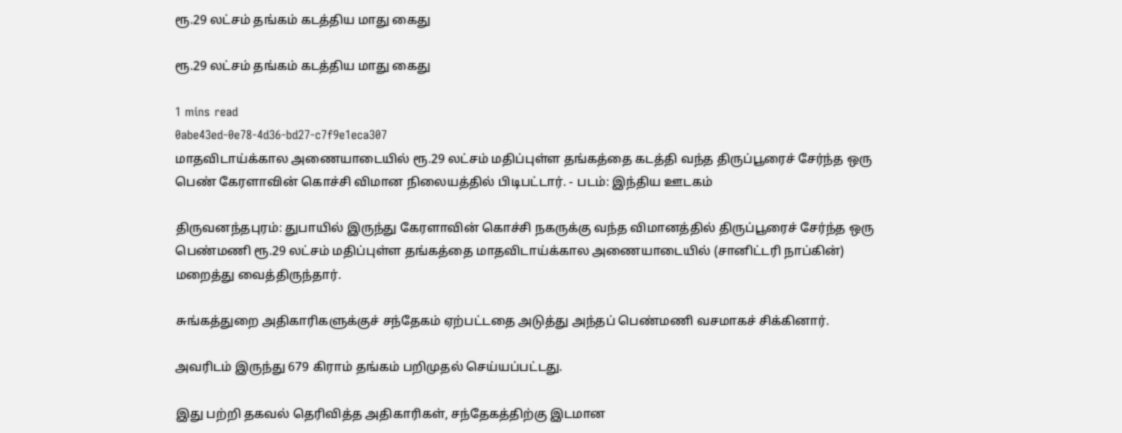ரூ.29 லட்சம் தங்கம் கடத்திய மாது கைது

ரூ.29 லட்சம் தங்கம் கடத்திய மாது கைது

1 mins read
0abe43ed-0e78-4d36-bd27-c7f9e1eca307
மாதவிடாய்க்கால அணையாடையில் ரூ.29 லட்சம் மதிப்புள்ள தங்கத்தை கடத்தி வந்த திருப்பூரைச் சேர்ந்த ஒரு பெண் கேரளாவின் கொச்சி விமான நிலையத்தில் பிடிபட்டார். - படம்: இந்திய ஊடகம்

திருவனந்தபுரம்: துபாயில் இருந்து கேரளாவின் கொச்சி நகருக்கு வந்த விமானத்தில் திருப்பூரைச் சேர்ந்த ஒரு பெண்மணி ரூ.29 லட்சம் மதிப்புள்ள தங்கத்தை மாதவிடாய்க்கால அணையாடையில் (சானிட்டரி நாப்கின்) மறைத்து வைத்திருந்தார்.

சுங்கத்துறை அதிகாரிகளுக்குச் சந்தேகம் ஏற்பட்டதை அடுத்து அந்தப் பெண்மணி வசமாகச் சிக்கினார்.

அவரிடம் இருந்து 679 கிராம் தங்கம் பறிமுதல் செய்யப்பட்டது.

இது பற்றி தகவல் தெரிவித்த அதிகாரிகள், சந்தேகத்திற்கு இடமான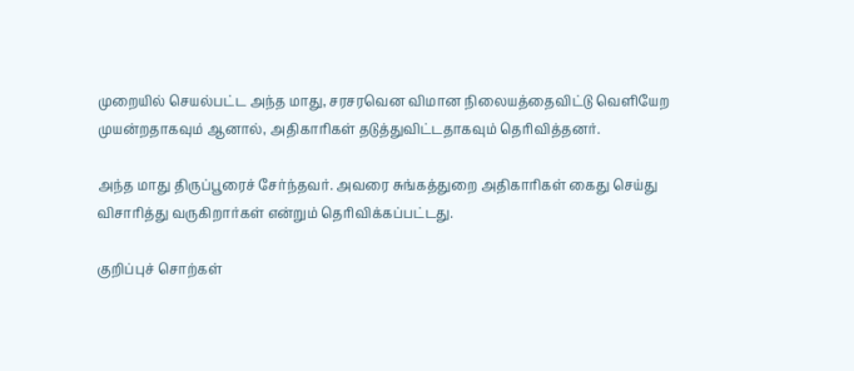முறையில் செயல்பட்ட அந்த மாது, சரசரவென விமான நிலையத்தைவிட்டு வெளியேற முயன்றதாகவும் ஆனால், அதிகாரிகள் தடுத்துவிட்டதாகவும் தெரிவித்தனர்.

அந்த மாது திருப்பூரைச் சேர்ந்தவர். அவரை சுங்கத்துறை அதிகாரிகள் கைது செய்து விசாரித்து வருகிறார்கள் என்றும் தெரிவிக்கப்பட்டது.

குறிப்புச் சொற்கள்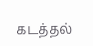கடத்தல்